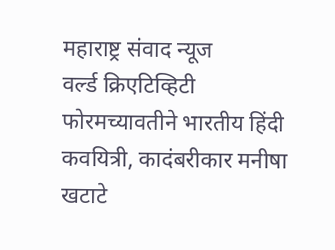महाराष्ट्र संवाद न्यूज
वर्ल्ड क्रिएटिव्हिटी फोरमच्यावतीने भारतीय हिंदी कवयित्री, कादंबरीकार मनीषा खटाटे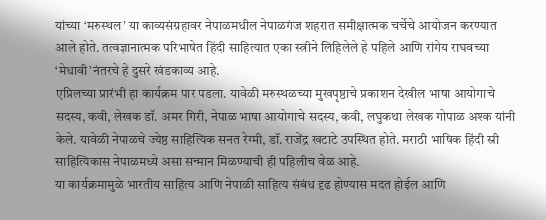यांच्या ‘मरुस्थल’ या काव्यसंग्रहावर नेपाळमधील नेपाळगंज शहरात समीक्षात्मक चर्चेचे आयोजन करण्यात आले होते. तत्वज्ञानात्मक परिभाषेत हिंदी साहित्यात एका स्त्रीने लिहिलेले हे पहिले आणि रांगेय राघवच्या ‘मेधावी’नंतरचे हे दुसरे खंडकाव्य आहे.
एप्रिलच्या प्रारंभी हा कार्यक्रम पार पडला. यावेळी मरुस्थळच्या मुखपृष्ठाचे प्रकाशन देखील भाषा आयोगाचे सदस्य, कवी, लेखक डॉ. अमर गिरी, नेपाळ भाषा आयोगाचे सदस्य, कवी, लघुकथा लेखक गोपाळ अश्क यांनी केले. यावेळी नेपाळचे ज्येष्ठ साहित्यिक सनत रेग्मी, डॉ. राजेंद्र खटाटे उपस्थित होते. मराठी भाषिक हिंदी स्री साहित्यिकास नेपाळमध्ये असा सन्मान मिळण्याची ही पहिलीच वेळ आहे.
या कार्यक्रमामुळे भारतीय साहित्य आणि नेपाळी साहित्य संबंध दृढ होण्यास मदत होईल आणि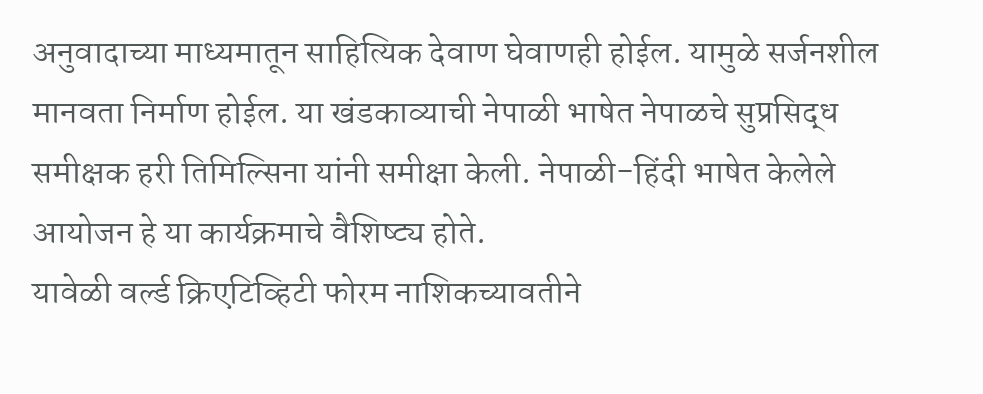अनुवादाच्या माध्यमातून साहित्यिक देवाण घेवाणही होईल. यामुळे सर्जनशील मानवता निर्माण होईल. या खंडकाव्याची नेपाळी भाषेत नेपाळचे सुप्रसिद्ध समीक्षक हरी तिमिल्सिना यांनी समीक्षा केली. नेपाळी-हिंदी भाषेत केलेले आयोजन हे या कार्यक्रमाचे वैशिष्ट्य होते.
यावेळी वर्ल्ड क्रिएटिव्हिटी फोरम नाशिकच्यावतीने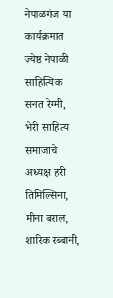नेपाळगंज या कार्यक्रमात ज्येष्ठ नेपाळी साहित्यिक सनत रेग्मी, भेरी साहित्य समाजाचे अध्यक्ष हरी तिमिल्सिना, मीना बराल, शारिक रब्बानी,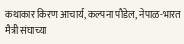कथाकार किरण आचार्य, कल्पना पौडेल, नेपाळ-भारत मैत्री संघाच्या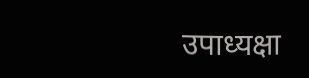उपाध्यक्षा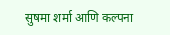सुषमा शर्मा आणि कल्पना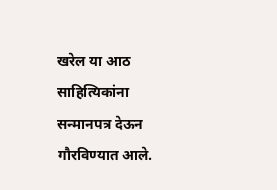खरेल या आठ साहित्यिकांना सन्मानपत्र देऊन गौरविण्यात आले.